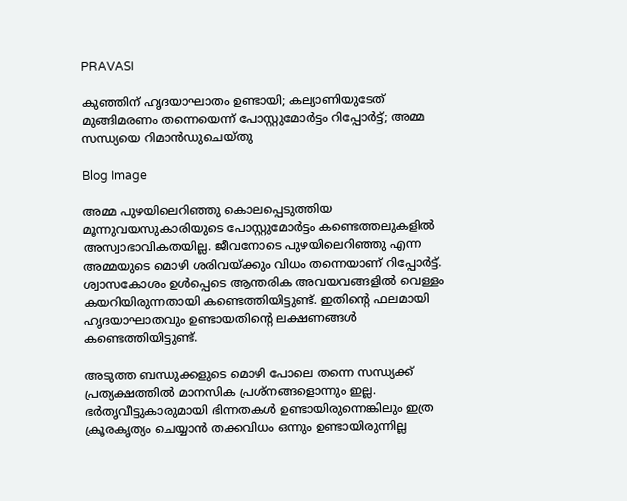PRAVASI

കുഞ്ഞിന് ഹൃദയാഘാതം ഉണ്ടായി; കല്യാണിയുടേത് മുങ്ങിമരണം തന്നെയെന്ന് പോസ്റ്റുമോർട്ടം റിപ്പോർട്ട്; അമ്മ സന്ധ്യയെ റിമാൻഡുചെയ്തു

Blog Image

അമ്മ പുഴയിലെറിഞ്ഞു കൊലപ്പെടുത്തിയ മൂന്നുവയസുകാരിയുടെ പോസ്റ്റുമോർട്ടം കണ്ടെത്തലുകളിൽ അസ്വാഭാവികതയില്ല. ജീവനോടെ പുഴയിലെറിഞ്ഞു എന്ന അമ്മയുടെ മൊഴി ശരിവയ്ക്കും വിധം തന്നെയാണ് റിപ്പോർട്ട്. ശ്വാസകോശം ഉൾപ്പെടെ ആന്തരിക അവയവങ്ങളിൽ വെള്ളം കയറിയിരുന്നതായി കണ്ടെത്തിയിട്ടുണ്ട്. ഇതിൻ്റെ ഫലമായി ഹൃദയാഘാതവും ഉണ്ടായതിൻ്റെ ലക്ഷണങ്ങൾ കണ്ടെത്തിയിട്ടുണ്ട്.

അടുത്ത ബന്ധുക്കളുടെ മൊഴി പോലെ തന്നെ സന്ധ്യക്ക് പ്രത്യക്ഷത്തിൽ മാനസിക പ്രശ്നങ്ങളൊന്നും ഇല്ല. ഭർതൃവീട്ടുകാരുമായി ഭിന്നതകൾ ഉണ്ടായിരുന്നെങ്കിലും ഇത്ര ക്രൂരകൃത്യം ചെയ്യാൻ തക്കവിധം ഒന്നും ഉണ്ടായിരുന്നില്ല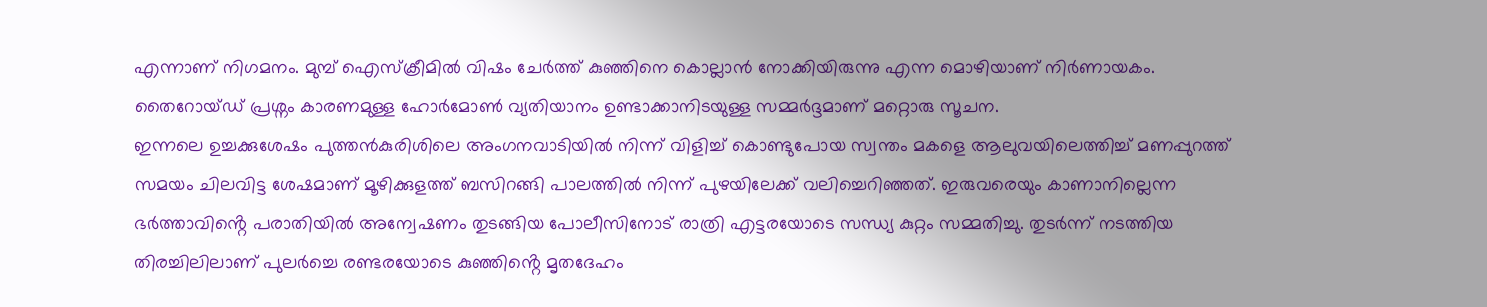എന്നാണ് നിഗമനം. മുമ്പ് ഐസ്ക്രീമിൽ വിഷം ചേർത്ത് കുഞ്ഞിനെ കൊല്ലാൻ നോക്കിയിരുന്നു എന്ന മൊഴിയാണ് നിർണായകം. തൈറോയ്ഡ് പ്രശ്നം കാരണമുള്ള ഹോർമോൺ വ്യതിയാനം ഉണ്ടാക്കാനിടയുള്ള സമ്മർദ്ദമാണ് മറ്റൊരു സൂചന.
ഇന്നലെ ഉച്ചക്കുശേഷം പുത്തന്‍കുരിശിലെ അംഗനവാടിയിൽ നിന്ന് വിളിച്ച് കൊണ്ടുപോയ സ്വന്തം മകളെ ആലുവയിലെത്തിച്ച് മണപ്പുറത്ത് സമയം ചിലവിട്ട ശേഷമാണ് മൂഴിക്കുളത്ത് ബസിറങ്ങി പാലത്തിൽ നിന്ന് പുഴയിലേക്ക് വലിച്ചെറിഞ്ഞത്. ഇരുവരെയും കാണാനില്ലെന്ന ഭർത്താവിൻ്റെ പരാതിയിൽ അന്വേഷണം തുടങ്ങിയ പോലീസിനോട് രാത്രി എട്ടരയോടെ സന്ധ്യ കുറ്റം സമ്മതിച്ചു. തുടർന്ന് നടത്തിയ തിരച്ചിലിലാണ് പുലർച്ചെ രണ്ടരയോടെ കുഞ്ഞിൻ്റെ മൃതദേഹം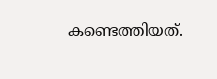കണ്ടെത്തിയത്.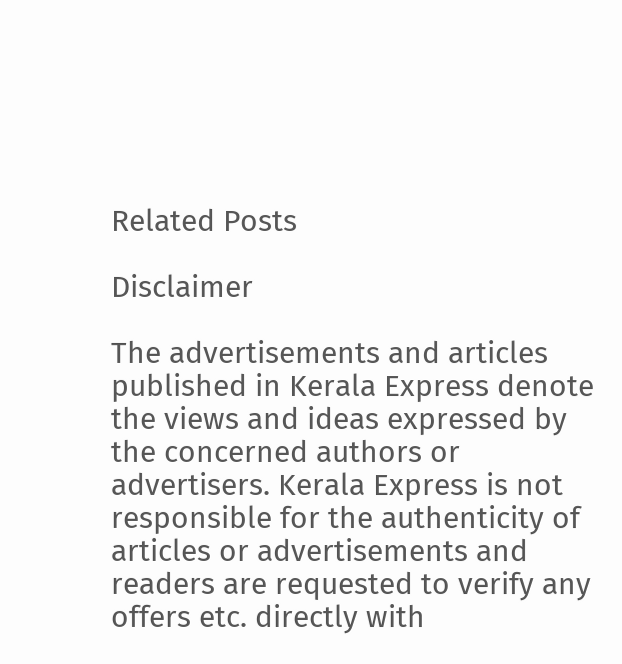Related Posts

Disclaimer

The advertisements and articles published in Kerala Express denote the views and ideas expressed by the concerned authors or advertisers. Kerala Express is not responsible for the authenticity of articles or advertisements and readers are requested to verify any offers etc. directly with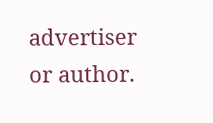advertiser or author.